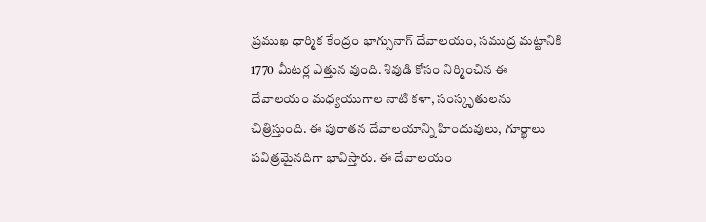ప్రముఖ ధార్మిక కేంద్రం భాగ్సునాగ్ దేవాలయం, సముద్ర మట్టానికి 1770 మీటర్ల ఎత్తున వుంది. శివుడి కోసం నిర్మించిన ఈ దేవాలయం మధ్యయుగాల నాటి కళా, సంస్కృతులను చిత్రిస్తుంది. ఈ పురాతన దేవాలయాన్ని హిందువులు, గూర్ఖాలు పవిత్రమైనదిగా భావిస్తారు. ఈ దేవాలయం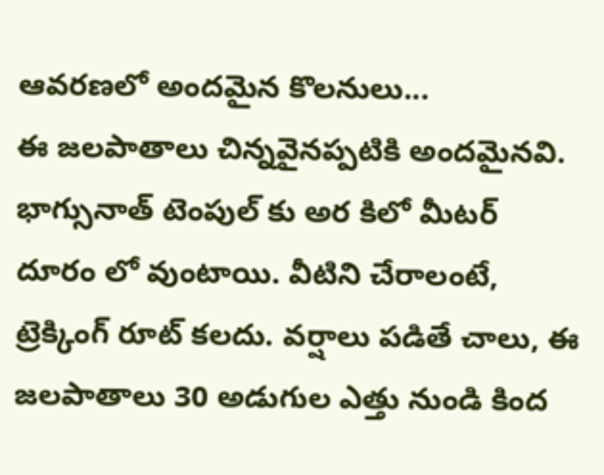ఆవరణలో అందమైన కొలనులు...
ఈ జలపాతాలు చిన్నవైనప్పటికి అందమైనవి. భాగ్సునాత్ టెంపుల్ కు అర కిలో మీటర్ దూరం లో వుంటాయి. వీటిని చేరాలంటే, ట్రెక్కింగ్ రూట్ కలదు. వర్షాలు పడితే చాలు, ఈ జలపాతాలు 30 అడుగుల ఎత్తు నుండి కింద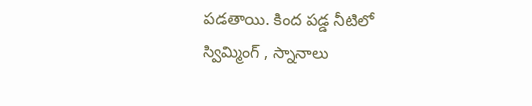పడతాయి. కింద పడ్డ నీటిలో స్విమ్మింగ్ , స్నానాలు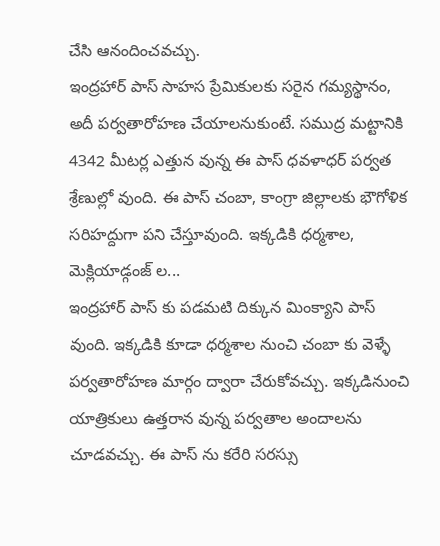చేసి ఆనందించవచ్చు.
ఇంద్రహార్ పాస్ సాహస ప్రేమికులకు సరైన గమ్యస్థానం, అదీ పర్వతారోహణ చేయాలనుకుంటే. సముద్ర మట్టానికి 4342 మీటర్ల ఎత్తున వున్న ఈ పాస్ ధవళాధర్ పర్వత శ్రేణుల్లో వుంది. ఈ పాస్ చంబా, కాంగ్రా జిల్లాలకు భౌగోళిక సరిహద్దుగా పని చేస్తూవుంది. ఇక్కడికి ధర్మశాల, మెక్లియాడ్గంజ్ ల...
ఇంద్రహార్ పాస్ కు పడమటి దిక్కున మింక్యాని పాస్ వుంది. ఇక్కడికి కూడా ధర్మశాల నుంచి చంబా కు వెళ్ళే పర్వతారోహణ మార్గం ద్వారా చేరుకోవచ్చు. ఇక్కడినుంచి యాత్రికులు ఉత్తరాన వున్న పర్వతాల అందాలను చూడవచ్చు. ఈ పాస్ ను కరేరి సరస్సు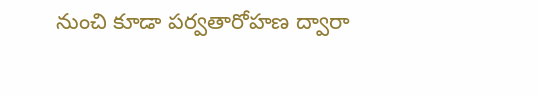నుంచి కూడా పర్వతారోహణ ద్వారా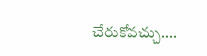చేరుకోవచ్చు....